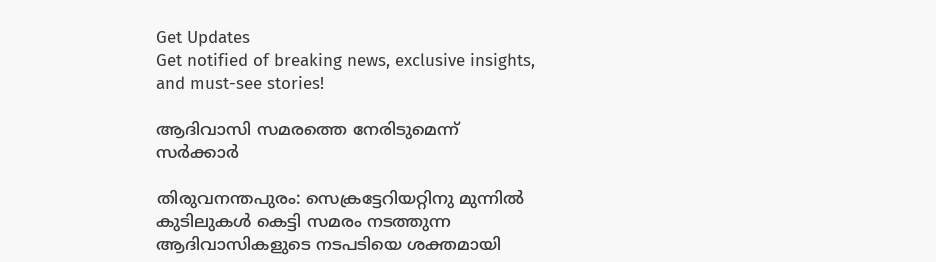Get Updates
Get notified of breaking news, exclusive insights, and must-see stories!

ആദിവാസി സമരത്തെ നേരിടുമെന്ന് സര്‍ക്കാര്‍

തിരുവനന്തപുരം: സെക്രട്ടേറിയറ്റിനു മുന്നില്‍ കുടിലുകള്‍ കെട്ടി സമരം നടത്തുന്ന ആദിവാസികളുടെ നടപടിയെ ശക്തമായി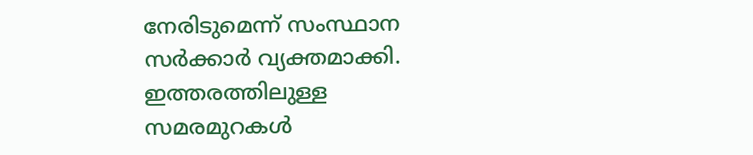നേരിടുമെന്ന് സംസ്ഥാന സര്‍ക്കാര്‍ വ്യക്തമാക്കി. ഇത്തരത്തിലുള്ള സമരമുറകള്‍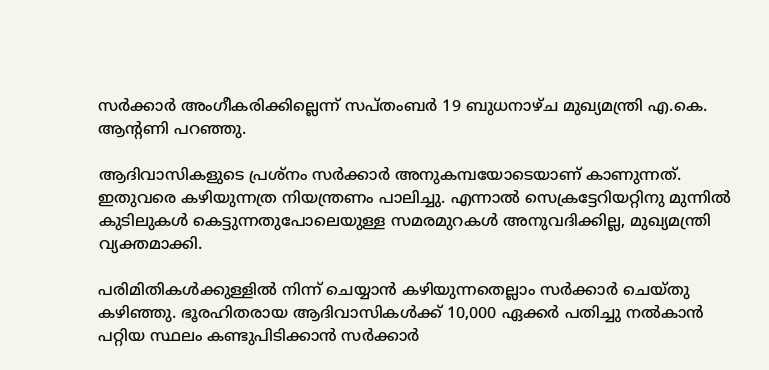സര്‍ക്കാര്‍ അംഗീകരിക്കില്ലെന്ന് സപ്തംബര്‍ 19 ബുധനാഴ്ച മുഖ്യമന്ത്രി എ.കെ. ആന്റണി പറഞ്ഞു.

ആദിവാസികളുടെ പ്രശ്നം സര്‍ക്കാര്‍ അനുകമ്പയോടെയാണ് കാണുന്നത്. ഇതുവരെ കഴിയുന്നത്ര നിയന്ത്രണം പാലിച്ചു. എന്നാല്‍ സെക്രട്ടേറിയറ്റിനു മുന്നില്‍ കുടിലുകള്‍ കെട്ടുന്നതുപോലെയുള്ള സമരമുറകള്‍ അനുവദിക്കില്ല, മുഖ്യമന്ത്രി വ്യക്തമാക്കി.

പരിമിതികള്‍ക്കുള്ളില്‍ നിന്ന് ചെയ്യാന്‍ കഴിയുന്നതെല്ലാം സര്‍ക്കാര്‍ ചെയ്തു കഴിഞ്ഞു. ഭൂരഹിതരായ ആദിവാസികള്‍ക്ക് 10,000 ഏക്കര്‍ പതിച്ചു നല്‍കാന്‍ പറ്റിയ സ്ഥലം കണ്ടുപിടിക്കാന്‍ സര്‍ക്കാര്‍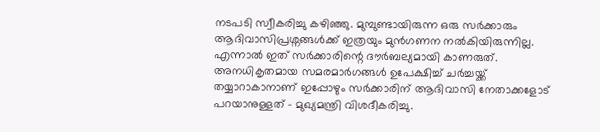നടപടി സ്വീകരിച്ചു കഴിഞ്ഞു. മുമ്പുണ്ടായിരുന്ന ഒരു സര്‍ക്കാരും ആദിവാസിപ്രശ്നങ്ങള്‍ക്ക് ഇത്രയും മുന്‍ഗണന നല്‍കിയിരുന്നില്ല. എന്നാല്‍ ഇത് സര്‍ക്കാരിന്റെ ദൗര്‍ബല്യമായി കാണരുത്. അനധികൃതമായ സമരമാര്‍ഗങ്ങള്‍ ഉപേക്ഷിച്ച് ചര്‍ച്ചയ്ക്ക് തയ്യാറാകാനാണ് ഇപ്പോഴും സര്‍ക്കാരിന് ആദിവാസി നേതാക്കളോട് പറയാനുള്ളത് - മുഖ്യമന്ത്രി വിശദീകരിച്ചു.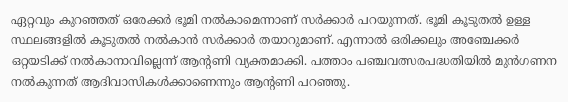ഏറ്റവും കുറഞ്ഞത് ഒരേക്കര്‍ ഭൂമി നല്‍കാമെന്നാണ് സര്‍ക്കാര്‍ പറയുന്നത്. ഭൂമി കൂടുതല്‍ ഉള്ള സ്ഥലങ്ങളില്‍ കൂടുതല്‍ നല്‍കാന്‍ സര്‍ക്കാര്‍ തയാറുമാണ്. എന്നാല്‍ ഒരിക്കലും അഞ്ചേക്കര്‍ ഒറ്റയടിക്ക് നല്‍കാനാവില്ലെന്ന് ആന്റണി വ്യക്തമാക്കി. പത്താം പഞ്ചവത്സരപദ്ധതിയില്‍ മുന്‍ഗണന നല്‍കുന്നത് ആദിവാസികള്‍ക്കാണെന്നും ആന്റണി പറഞ്ഞു.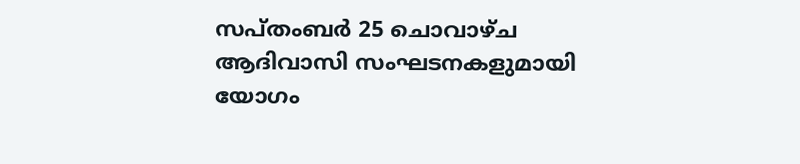സപ്തംബര്‍ 25 ചൊവാഴ്ച ആദിവാസി സംഘടനകളുമായി യോഗം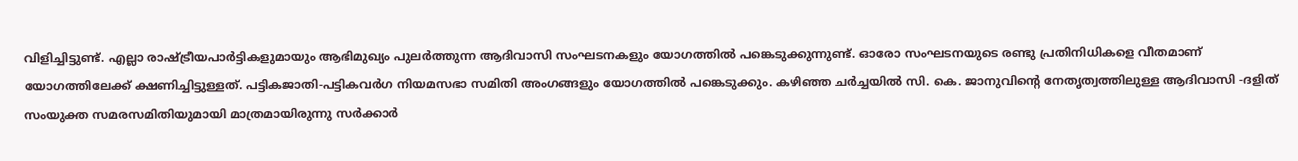വിളിച്ചിട്ടുണ്ട്. എല്ലാ രാഷ്ട്രീയപാര്‍ട്ടികളുമായും ആഭിമുഖ്യം പുലര്‍ത്തുന്ന ആദിവാസി സംഘടനകളും യോഗത്തില്‍ പങ്കെടുക്കുന്നുണ്ട്. ഓരോ സംഘടനയുടെ രണ്ടു പ്രതിനിധികളെ വീതമാണ് യോഗത്തിലേക്ക് ക്ഷണിച്ചിട്ടുള്ളത്. പട്ടികജാതി-പട്ടികവര്‍ഗ നിയമസഭാ സമിതി അംഗങ്ങളും യോഗത്തില്‍ പങ്കെടുക്കും. കഴിഞ്ഞ ചര്‍ച്ചയില്‍ സി. കെ. ജാനുവിന്റെ നേതൃത്വത്തിലുള്ള ആദിവാസി -ദളിത് സംയുക്ത സമരസമിതിയുമായി മാത്രമായിരുന്നു സര്‍ക്കാര്‍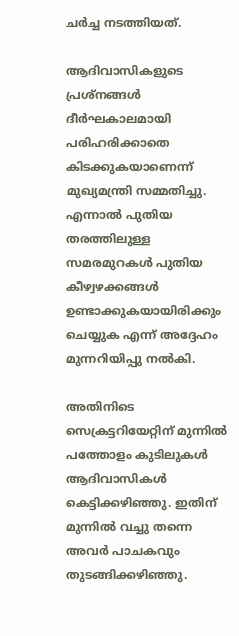ചര്‍ച്ച നടത്തിയത്.

ആദിവാസികളുടെ പ്രശ്നങ്ങള്‍ ദീര്‍ഘകാലമായി പരിഹരിക്കാതെ കിടക്കുകയാണെന്ന് മുഖ്യമന്ത്രി സമ്മതിച്ചു. എന്നാല്‍ പുതിയ തരത്തിലുള്ള സമരമുറകള്‍ പുതിയ കീഴ്വഴക്കങ്ങള്‍ ഉണ്ടാക്കുകയായിരിക്കും ചെയ്യുക എന്ന് അദ്ദേഹം മുന്നറിയിപ്പു നല്‍കി.

അതിനിടെ സെക്രട്ടറിയേറ്റിന് മുന്നില്‍ പത്തോളം കുടിലുകള്‍ ആദിവാസികള്‍ കെട്ടിക്കഴിഞ്ഞു. ഇതിന് മുന്നില്‍ വച്ചു തന്നെ അവര്‍ പാചകവും തുടങ്ങിക്കഴിഞ്ഞു.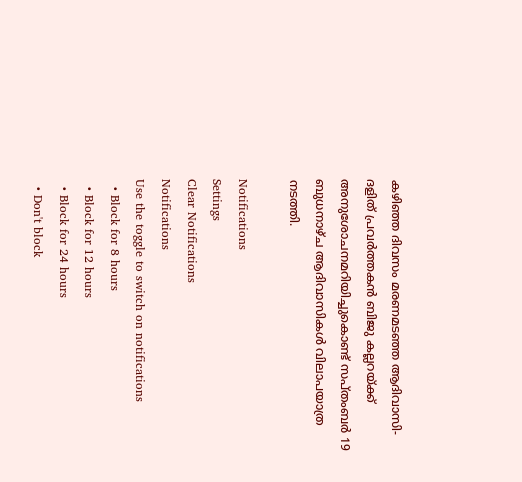കഴിഞ്ഞ ദിവസം മരണമടഞ്ഞ ആദിവാസി-ദളിത് പ്രവര്‍ത്തകന്‍ ബിജു കല്ലറയ്ക്ക് അനുശോചനമറിയിച്ചുകൊണ്ട് സപ്തംബര്‍ 19 ബുധനാഴ്ച ആദിവാസികള്‍ വിലാപയാത്ര നടത്തി.

Notifications
Settings
Clear Notifications
Notifications
Use the toggle to switch on notifications
  • Block for 8 hours
  • Block for 12 hours
  • Block for 24 hours
  • Don't block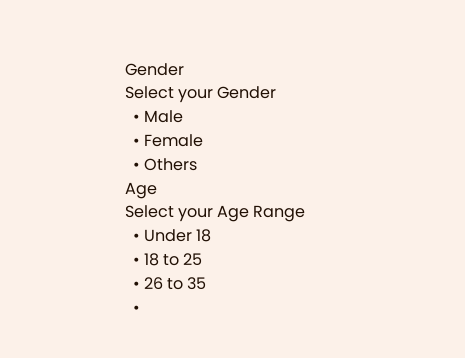Gender
Select your Gender
  • Male
  • Female
  • Others
Age
Select your Age Range
  • Under 18
  • 18 to 25
  • 26 to 35
  •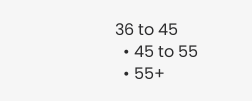36 to 45
  • 45 to 55
  • 55+